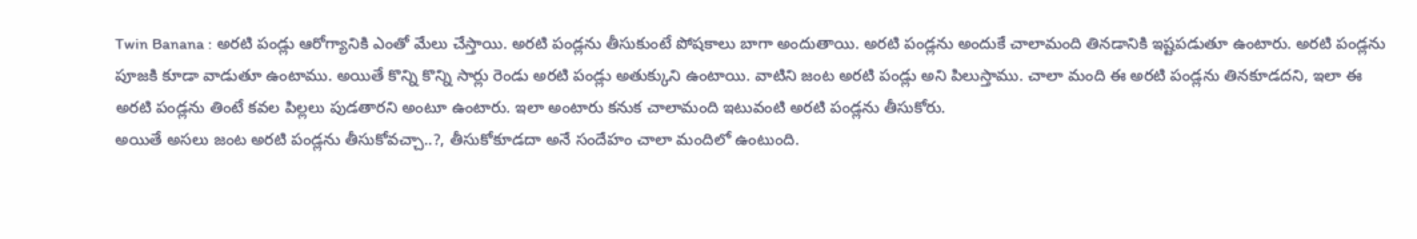Twin Banana : అరటి పండ్లు ఆరోగ్యానికి ఎంతో మేలు చేస్తాయి. అరటి పండ్లను తీసుకుంటే పోషకాలు బాగా అందుతాయి. అరటి పండ్లను అందుకే చాలామంది తినడానికి ఇష్టపడుతూ ఉంటారు. అరటి పండ్లను పూజకి కూడా వాడుతూ ఉంటాము. అయితే కొన్ని కొన్ని సార్లు రెండు అరటి పండ్లు అతుక్కుని ఉంటాయి. వాటిని జంట అరటి పండ్లు అని పిలుస్తాము. చాలా మంది ఈ అరటి పండ్లను తినకూడదని, ఇలా ఈ అరటి పండ్లను తింటే కవల పిల్లలు పుడతారని అంటూ ఉంటారు. ఇలా అంటారు కనుక చాలామంది ఇటువంటి అరటి పండ్లను తీసుకోరు.
అయితే అసలు జంట అరటి పండ్లను తీసుకోవచ్చా..?, తీసుకోకూడదా అనే సందేహం చాలా మందిలో ఉంటుంది.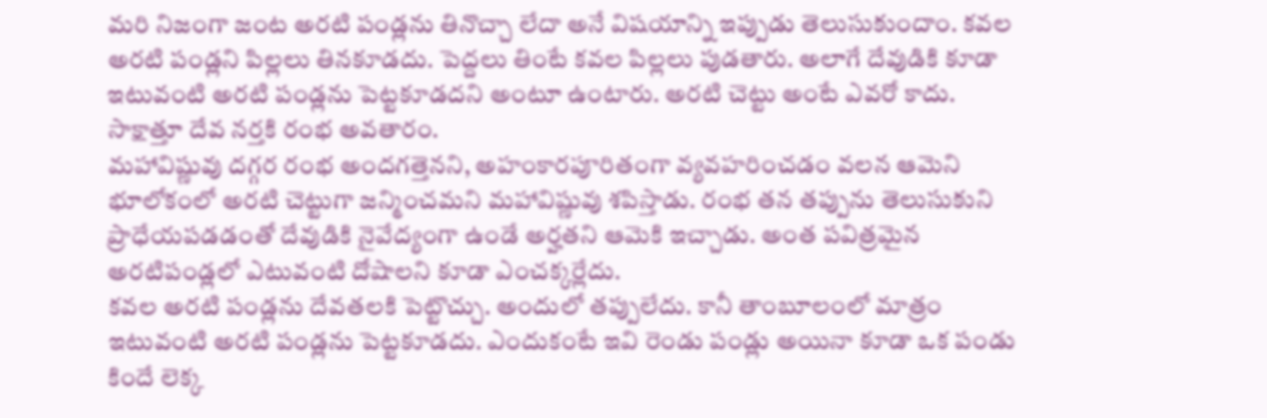మరి నిజంగా జంట అరటి పండ్లను తినొచ్చా లేదా అనే విషయాన్ని ఇప్పుడు తెలుసుకుందాం. కవల అరటి పండ్లని పిల్లలు తినకూడదు. పెద్దలు తింటే కవల పిల్లలు పుడతారు. అలాగే దేవుడికి కూడా ఇటువంటి అరటి పండ్లను పెట్టకూడదని అంటూ ఉంటారు. అరటి చెట్టు అంటే ఎవరో కాదు. సాక్షాత్తూ దేవ నర్తకి రంభ అవతారం.
మహావిష్ణువు దగ్గర రంభ అందగత్తెనని, అహంకారపూరితంగా వ్యవహరించడం వలన ఆమెని భూలోకంలో అరటి చెట్టుగా జన్మించమని మహావిష్ణువు శపిస్తాడు. రంభ తన తప్పును తెలుసుకుని ప్రాధేయపడడంతో దేవుడికి నైవేద్యంగా ఉండే అర్హతని ఆమెకి ఇచ్చాడు. అంత పవిత్రమైన అరటిపండ్లలో ఎటువంటి దోషాలని కూడా ఎంచక్కర్లేదు.
కవల అరటి పండ్లను దేవతలకి పెట్టొచ్చు. అందులో తప్పులేదు. కానీ తాంబూలంలో మాత్రం ఇటువంటి అరటి పండ్లను పెట్టకూడదు. ఎందుకంటే ఇవి రెండు పండ్లు అయినా కూడా ఒక పండు కిందే లెక్క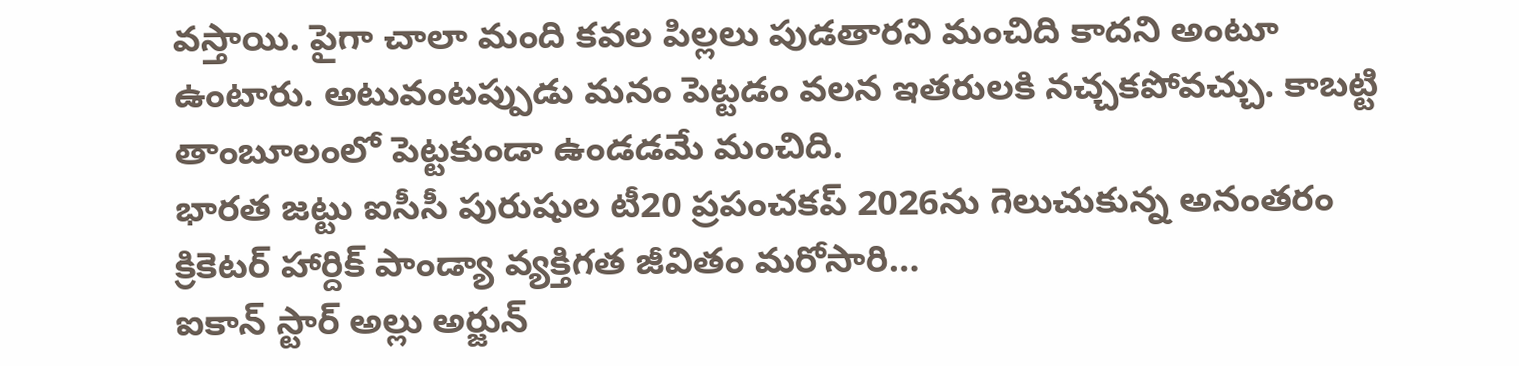వస్తాయి. పైగా చాలా మంది కవల పిల్లలు పుడతారని మంచిది కాదని అంటూ ఉంటారు. అటువంటప్పుడు మనం పెట్టడం వలన ఇతరులకి నచ్చకపోవచ్చు. కాబట్టి తాంబూలంలో పెట్టకుండా ఉండడమే మంచిది.
భారత జట్టు ఐసీసీ పురుషుల టీ20 ప్రపంచకప్ 2026ను గెలుచుకున్న అనంతరం క్రికెటర్ హార్దిక్ పాండ్యా వ్యక్తిగత జీవితం మరోసారి…
ఐకాన్ స్టార్ అల్లు అర్జున్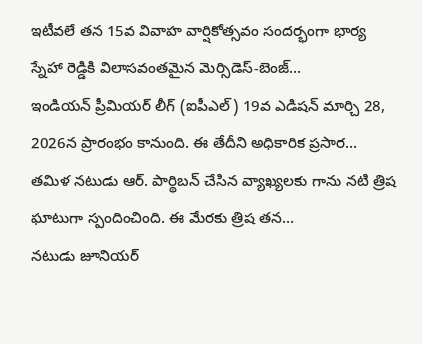ఇటీవలే తన 15వ వివాహ వార్షికోత్సవం సందర్భంగా భార్య స్నేహా రెడ్డికి విలాసవంతమైన మెర్సిడెస్-బెంజ్…
ఇండియన్ ప్రీమియర్ లీగ్ (ఐపీఎల్) 19వ ఎడిషన్ మార్చి 28, 2026న ప్రారంభం కానుంది. ఈ తేదీని అధికారిక ప్రసార…
తమిళ నటుడు ఆర్. పార్థిబన్ చేసిన వ్యాఖ్యలకు గాను నటి త్రిష ఘాటుగా స్పందించింది. ఈ మేరకు త్రిష తన…
నటుడు జూనియర్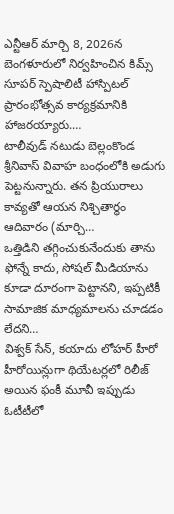ఎన్టీఆర్ మార్చి 8, 2026న బెంగళూరులో నిర్వహించిన కిమ్స్ సూపర్ స్పెషాలిటీ హాస్పిటల్ ప్రారంభోత్సవ కార్యక్రమానికి హాజరయ్యారు.…
టాలీవుడ్ నటుడు బెల్లంకొండ శ్రీనివాస్ వివాహ బంధంలోకి అడుగు పెట్టనున్నారు. తన ప్రియురాలు కావ్యతో ఆయన నిశ్చితార్థం ఆదివారం (మార్చి…
ఒత్తిడిని తగ్గించుకునేందుకు తాను ఫోన్నే కాదు, సోషల్ మీడియాను కూడా దూరంగా పెట్టానని, ఇప్పటికీ సామాజిక మాధ్యమాలను చూడడం లేదని…
విశ్వక్ సేన్, కయాదు లోహర్ హీరో హీరోయిన్లుగా థియేటర్లలో రిలీజ్ అయిన ఫంకీ మూవీ ఇప్పుడు ఓటీటీలో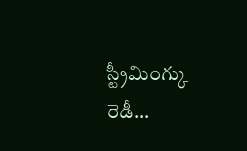స్ట్రీమింగ్కు రెడీ…